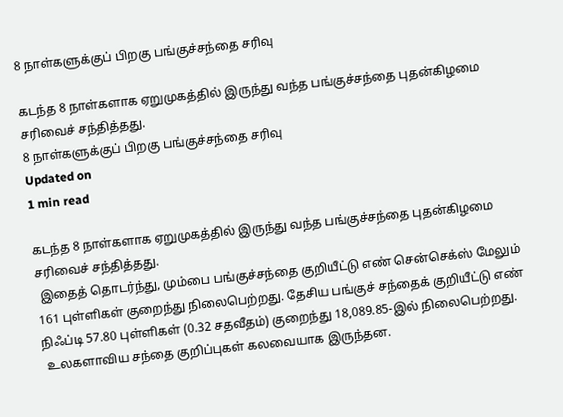8 நாள்களுக்குப் பிறகு பங்குச்சந்தை சரிவு

கடந்த 8 நாள்களாக ஏறுமுகத்தில் இருந்து வந்த பங்குச்சந்தை புதன்கிழமை சரிவைச் சந்தித்தது.
8 நாள்களுக்குப் பிறகு பங்குச்சந்தை சரிவு
Updated on
1 min read

கடந்த 8 நாள்களாக ஏறுமுகத்தில் இருந்து வந்த பங்குச்சந்தை புதன்கிழமை சரிவைச் சந்தித்தது.
 இதைத் தொடர்ந்து, மும்பை பங்குச்சந்தை குறியீட்டு எண் சென்செக்ஸ் மேலும் 161 புள்ளிகள் குறைந்து நிலைபெற்றது. தேசிய பங்குச் சந்தைக் குறியீட்டு எண் நிஃப்டி 57.80 புள்ளிகள் (0.32 சதவீதம்) குறைந்து 18,089.85-இல் நிலைபெற்றது.
 உலகளாவிய சந்தை குறிப்புகள் கலவையாக இருந்தன.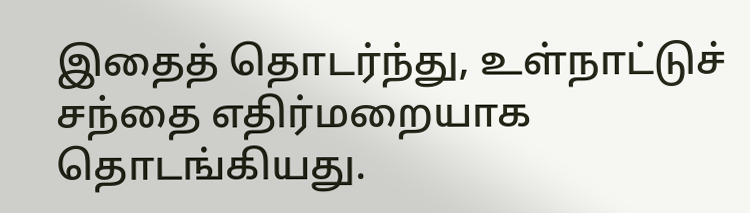இதைத் தொடர்ந்து, உள்நாட்டுச் சந்தை எதிர்மறையாக தொடங்கியது.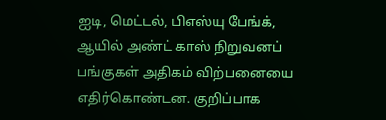ஐடி, மெட்டல், பிஎஸ்யு பேங்க், ஆயில் அண்ட் காஸ் நிறுவனப் பங்குகள் அதிகம் விற்பனையை எதிர்கொண்டன. குறிப்பாக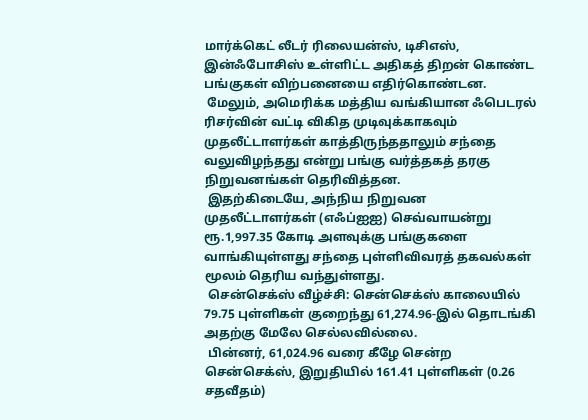மார்க்கெட் லீடர் ரிலையன்ஸ், டிசிஎஸ், இன்ஃபோசிஸ் உள்ளிட்ட அதிகத் திறன் கொண்ட பங்குகள் விற்பனையை எதிர்கொண்டன.
 மேலும், அமெரிக்க மத்திய வங்கியான ஃபெடரல் ரிசர்வின் வட்டி விகித முடிவுக்காகவும் முதலீட்டாளர்கள் காத்திருந்ததாலும் சந்தை வலுவிழந்தது என்று பங்கு வர்த்தகத் தரகு நிறுவனங்கள் தெரிவித்தன.
 இதற்கிடையே, அந்நிய நிறுவன முதலீட்டாளர்கள் (எஃப்ஐஐ) செவ்வாயன்று ரூ.1,997.35 கோடி அளவுக்கு பங்குகளை வாங்கியுள்ளது சந்தை புள்ளிவிவரத் தகவல்கள் மூலம் தெரிய வந்துள்ளது.
 சென்செக்ஸ் வீழ்ச்சி: சென்செக்ஸ் காலையில் 79.75 புள்ளிகள் குறைந்து 61,274.96-இல் தொடங்கி அதற்கு மேலே செல்லவில்லை.
 பின்னர், 61,024.96 வரை கீழே சென்ற சென்செக்ஸ், இறுதியில் 161.41 புள்ளிகள் (0.26 சதவீதம்)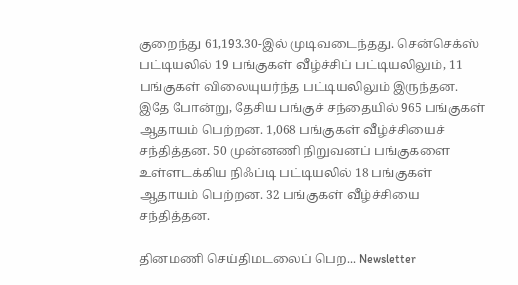குறைந்து 61,193.30-இல் முடிவடைந்தது. சென்செக்ஸ் பட்டியலில் 19 பங்குகள் வீழ்ச்சிப் பட்டியலிலும், 11 பங்குகள் விலையுயர்ந்த பட்டியலிலும் இருந்தன. இதே போன்று, தேசிய பங்குச் சந்தையில் 965 பங்குகள் ஆதாயம் பெற்றன. 1,068 பங்குகள் வீழ்ச்சியைச் சந்தித்தன. 50 முன்னணி நிறுவனப் பங்குகளை உள்ளடக்கிய நிஃப்டி பட்டியலில் 18 பங்குகள் ஆதாயம் பெற்றன. 32 பங்குகள் வீழ்ச்சியை சந்தித்தன.

தினமணி செய்திமடலைப் பெற... Newsletter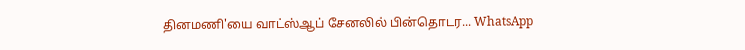தினமணி'யை வாட்ஸ்ஆப் சேனலில் பின்தொடர... WhatsApp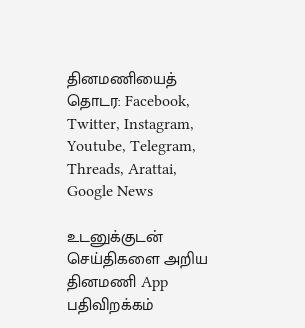தினமணியைத் தொடர: Facebook, Twitter, Instagram, Youtube, Telegram, Threads, Arattai, Google News

உடனுக்குடன் செய்திகளை அறிய தினமணி App பதிவிறக்கம்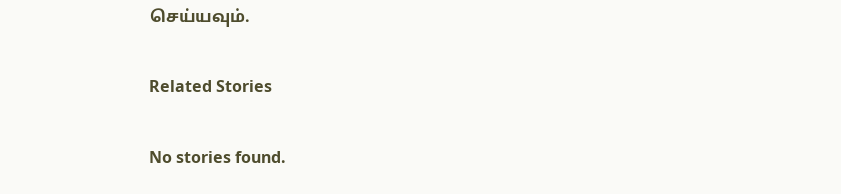செய்யவும்.

Related Stories

No stories found.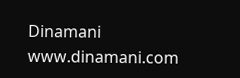Dinamani
www.dinamani.com